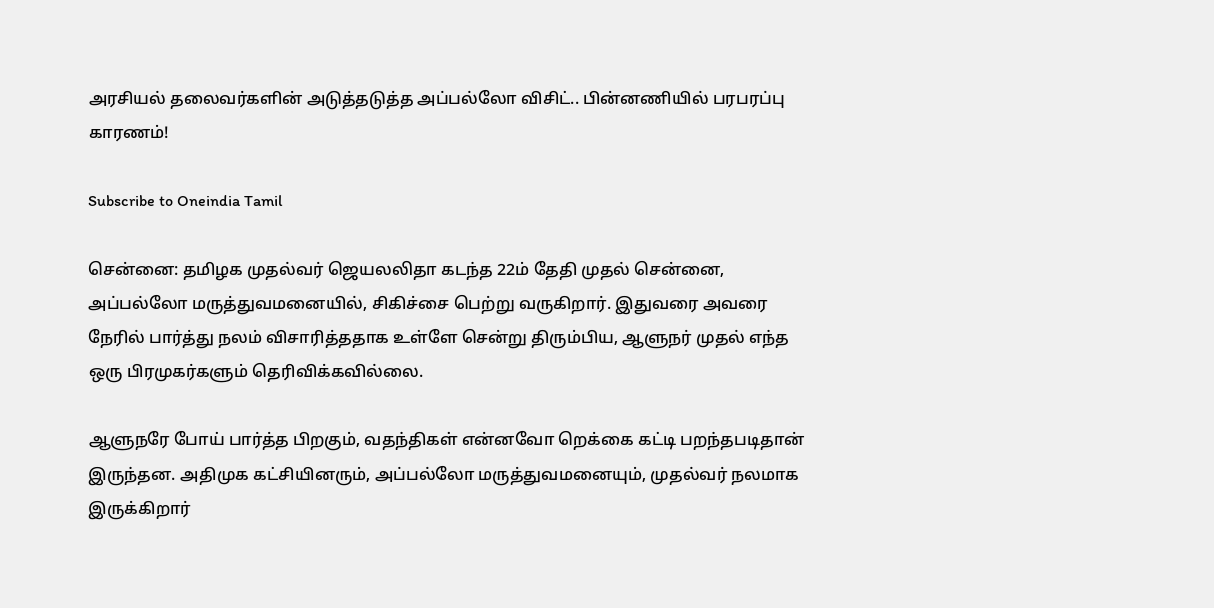அரசியல் தலைவர்களின் அடுத்தடுத்த அப்பல்லோ விசிட்.. பின்னணியில் பரபரப்பு காரணம்!

Subscribe to Oneindia Tamil

சென்னை: தமிழக முதல்வர் ஜெயலலிதா கடந்த 22ம் தேதி முதல் சென்னை, அப்பல்லோ மருத்துவமனையில், சிகிச்சை பெற்று வருகிறார். இதுவரை அவரை நேரில் பார்த்து நலம் விசாரித்ததாக உள்ளே சென்று திரும்பிய, ஆளுநர் முதல் எந்த ஒரு பிரமுகர்களும் தெரிவிக்கவில்லை.

ஆளுநரே போய் பார்த்த பிறகும், வதந்திகள் என்னவோ றெக்கை கட்டி பறந்தபடிதான் இருந்தன. அதிமுக கட்சியினரும், அப்பல்லோ மருத்துவமனையும், முதல்வர் நலமாக இருக்கிறார்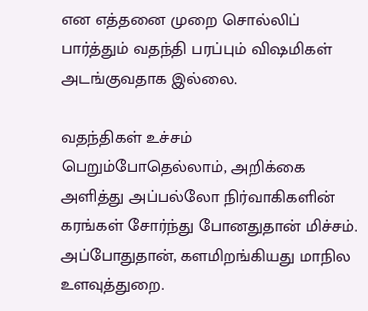என எத்தனை முறை சொல்லிப் பார்த்தும் வதந்தி பரப்பும் விஷமிகள் அடங்குவதாக இல்லை.

வதந்திகள் உச்சம் பெறும்போதெல்லாம், அறிக்கை அளித்து அப்பல்லோ நிர்வாகிகளின் கரங்கள் சோர்ந்து போனதுதான் மிச்சம். அப்போதுதான், களமிறங்கியது மாநில உளவுத்துறை.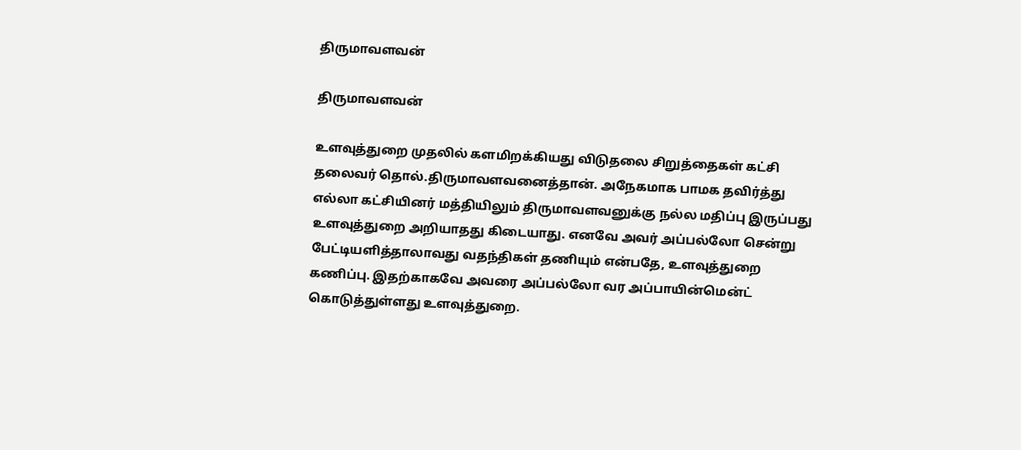திருமாவளவன்

திருமாவளவன்

உளவுத்துறை முதலில் களமிறக்கியது விடுதலை சிறுத்தைகள் கட்சி தலைவர் தொல்.திருமாவளவனைத்தான். அநேகமாக பாமக தவிர்த்து எல்லா கட்சியினர் மத்தியிலும் திருமாவளவனுக்கு நல்ல மதிப்பு இருப்பது உளவுத்துறை அறியாதது கிடையாது. எனவே அவர் அப்பல்லோ சென்று பேட்டியளித்தாலாவது வதந்திகள் தணியும் என்பதே, உளவுத்துறை கணிப்பு. இதற்காகவே அவரை அப்பல்லோ வர அப்பாயின்மென்ட் கொடுத்துள்ளது உளவுத்துறை.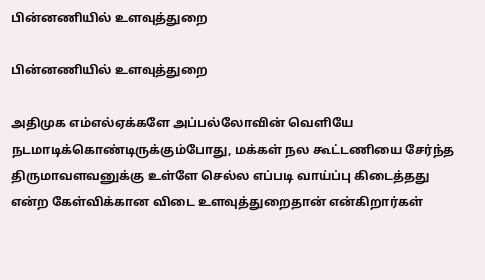பின்னணியில் உளவுத்துறை

பின்னணியில் உளவுத்துறை

அதிமுக எம்எல்ஏக்களே அப்பல்லோவின் வெளியே நடமாடிக்கொண்டிருக்கும்போது, மக்கள் நல கூட்டணியை சேர்ந்த திருமாவளவனுக்கு உள்ளே செல்ல எப்படி வாய்ப்பு கிடைத்தது என்ற கேள்விக்கான விடை உளவுத்துறைதான் என்கிறார்கள்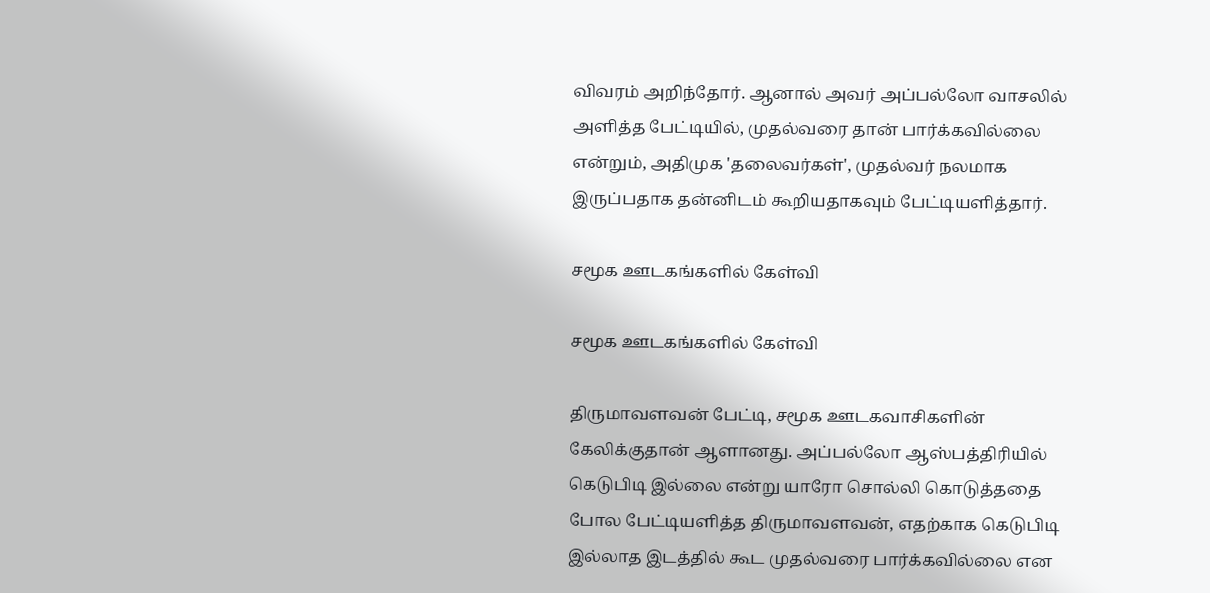விவரம் அறிந்தோர். ஆனால் அவர் அப்பல்லோ வாசலில் அளித்த பேட்டியில், முதல்வரை தான் பார்க்கவில்லை என்றும், அதிமுக 'தலைவர்கள்', முதல்வர் நலமாக இருப்பதாக தன்னிடம் கூறியதாகவும் பேட்டியளித்தார்.

சமூக ஊடகங்களில் கேள்வி

சமூக ஊடகங்களில் கேள்வி

திருமாவளவன் பேட்டி, சமூக ஊடகவாசிகளின் கேலிக்குதான் ஆளானது. அப்பல்லோ ஆஸ்பத்திரியில் கெடுபிடி இல்லை என்று யாரோ சொல்லி கொடுத்ததை போல பேட்டியளித்த திருமாவளவன், எதற்காக கெடுபிடி இல்லாத இடத்தில் கூட முதல்வரை பார்க்கவில்லை என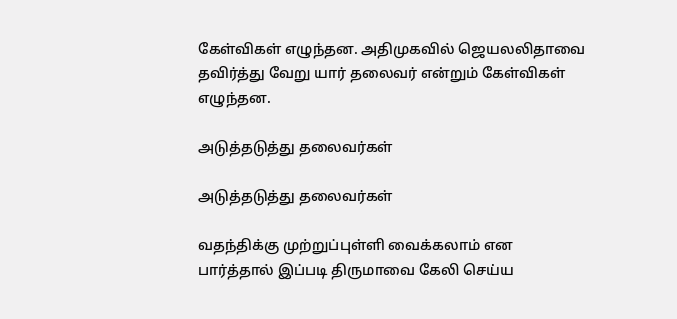கேள்விகள் எழுந்தன. அதிமுகவில் ஜெயலலிதாவை தவிர்த்து வேறு யார் தலைவர் என்றும் கேள்விகள் எழுந்தன.

அடுத்தடுத்து தலைவர்கள்

அடுத்தடுத்து தலைவர்கள்

வதந்திக்கு முற்றுப்புள்ளி வைக்கலாம் என பார்த்தால் இப்படி திருமாவை கேலி செய்ய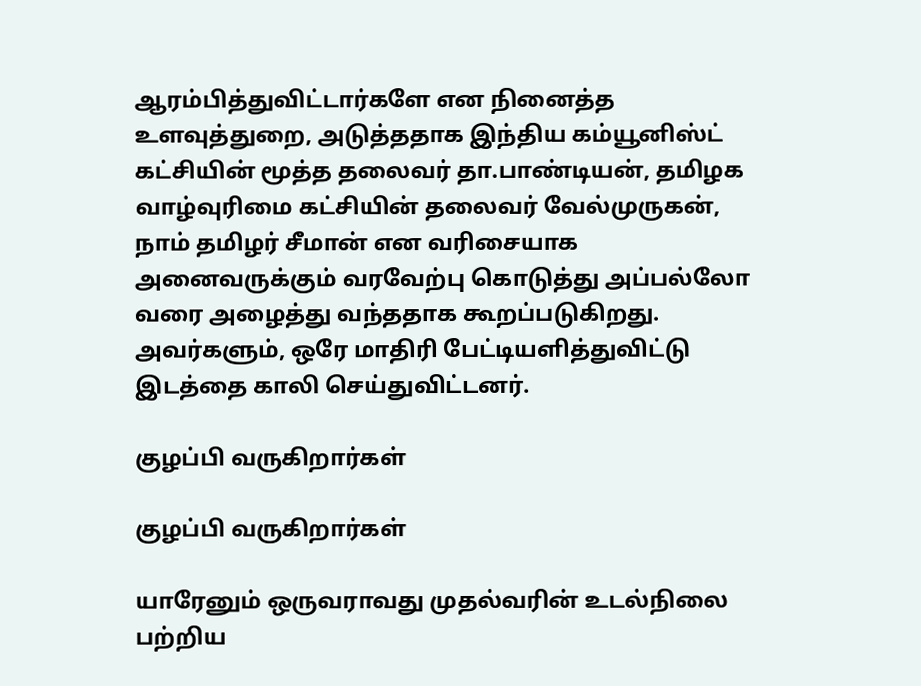ஆரம்பித்துவிட்டார்களே என நினைத்த உளவுத்துறை, அடுத்ததாக இந்திய கம்யூனிஸ்ட் கட்சியின் மூத்த தலைவர் தா.பாண்டியன், தமிழக வாழ்வுரிமை கட்சியின் தலைவர் வேல்முருகன், நாம் தமிழர் சீமான் என வரிசையாக அனைவருக்கும் வரவேற்பு கொடுத்து அப்பல்லோ வரை அழைத்து வந்ததாக கூறப்படுகிறது. அவர்களும், ஒரே மாதிரி பேட்டியளித்துவிட்டு இடத்தை காலி செய்துவிட்டனர்.

குழப்பி வருகிறார்கள்

குழப்பி வருகிறார்கள்

யாரேனும் ஒருவராவது முதல்வரின் உடல்நிலை பற்றிய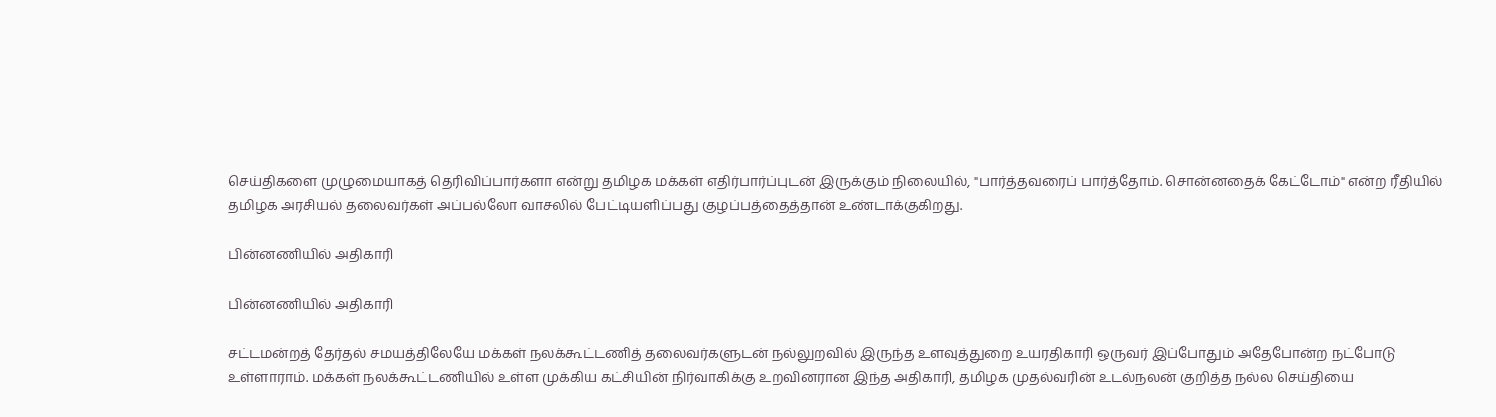செய்திகளை முழுமையாகத் தெரிவிப்பார்களா என்று தமிழக மக்கள் எதிர்பார்ப்புடன் இருக்கும் நிலையில், "பார்த்தவரைப் பார்த்தோம். சொன்னதைக் கேட்டோம்" என்ற ரீதியில் தமிழக அரசியல் தலைவர்கள் அப்பல்லோ வாசலில் பேட்டியளிப்பது குழப்பத்தைத்தான் உண்டாக்குகிறது.

பின்னணியில் அதிகாரி

பின்னணியில் அதிகாரி

சட்டமன்றத் தேர்தல் சமயத்திலேயே மக்கள் நலக்கூட்டணித் தலைவர்களுடன் நல்லுறவில் இருந்த உளவுத்துறை உயரதிகாரி ஒருவர் இப்போதும் அதேபோன்ற நட்போடு உள்ளாராம். மக்கள் நலக்கூட்டணியில் உள்ள முக்கிய கட்சியின் நிர்வாகிக்கு உறவினரான இந்த அதிகாரி, தமிழக முதல்வரின் உடல்நலன் குறித்த நல்ல செய்தியை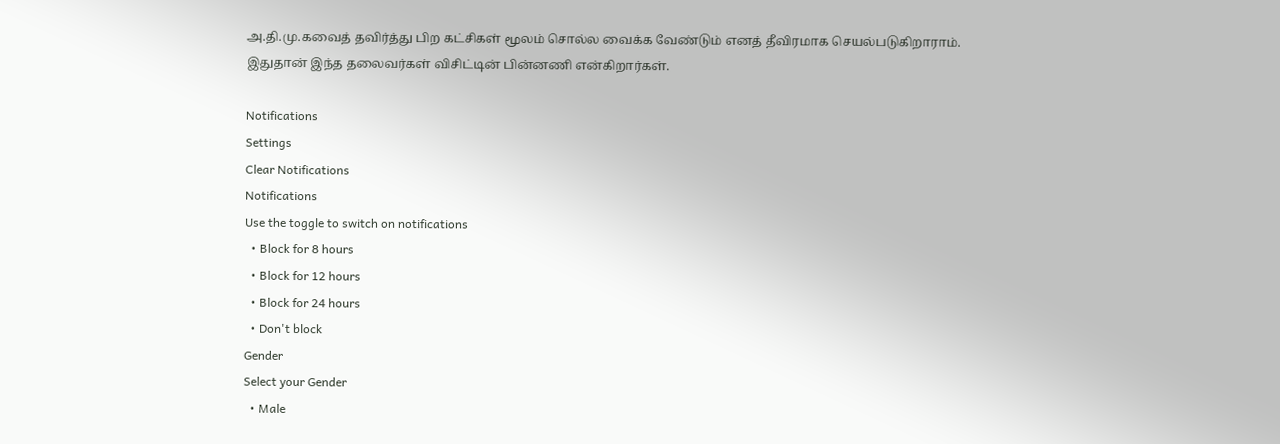அ.தி.மு.கவைத் தவிர்த்து பிற கட்சிகள் மூலம் சொல்ல வைக்க வேண்டும் எனத் தீவிரமாக செயல்படுகிறாராம். இதுதான் இந்த தலைவர்கள் விசிட்டின் பின்னணி என்கிறார்கள்.

Notifications
Settings
Clear Notifications
Notifications
Use the toggle to switch on notifications
  • Block for 8 hours
  • Block for 12 hours
  • Block for 24 hours
  • Don't block
Gender
Select your Gender
  • Male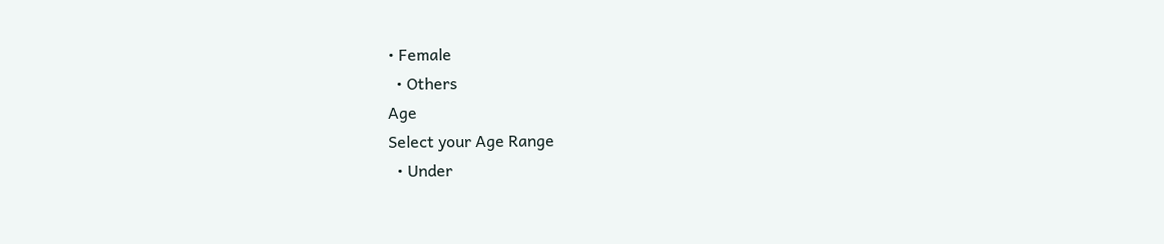• Female
  • Others
Age
Select your Age Range
  • Under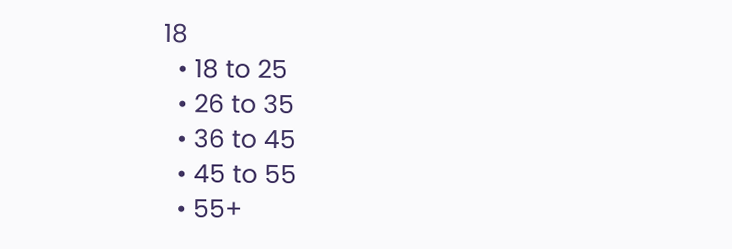18
  • 18 to 25
  • 26 to 35
  • 36 to 45
  • 45 to 55
  • 55+